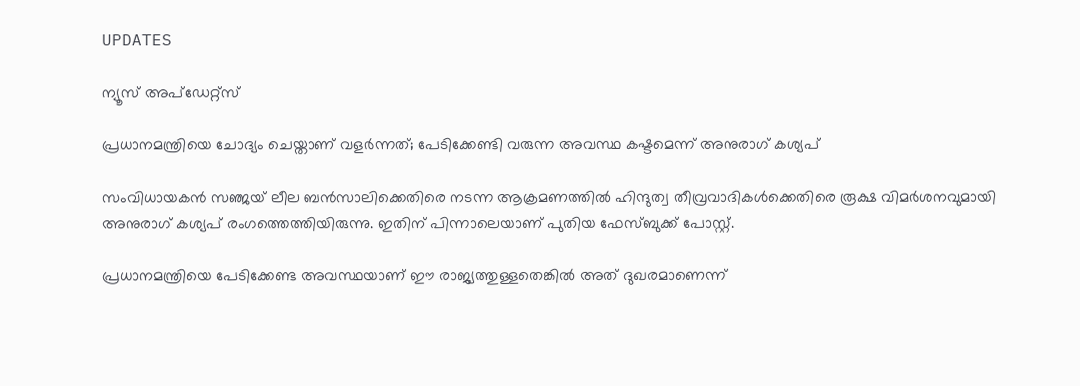UPDATES

ന്യൂസ് അപ്ഡേറ്റ്സ്

പ്രധാനമന്ത്രിയെ ചോദ്യം ചെയ്താണ് വളര്‍ന്നത്; പേടിക്കേണ്ടി വരുന്ന അവസ്ഥ കഷ്ടമെന്ന് അനുരാഗ് കശ്യപ്

സംവിധായകന്‍ സഞ്ജയ് ലീല ബന്‍സാലിക്കെതിരെ നടന്ന ആക്രമണത്തില്‍ ഹിന്ദുത്വ തീവ്രവാദികള്‍ക്കെതിരെ രൂക്ഷ വിമര്‍ശനവുമായി അനുരാഗ് കശ്യപ് രംഗത്തെത്തിയിരുന്നു. ഇതിന് പിന്നാലെയാണ് പുതിയ ഫേസ്ബുക്ക് പോസ്റ്റ്.

പ്രധാനമന്ത്രിയെ പേടിക്കേണ്ട അവസ്ഥയാണ് ഈ രാജ്യത്തുള്ളതെങ്കില്‍ അത് ദുഖരമാണെന്ന്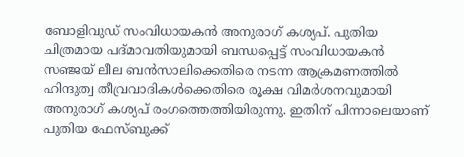ബോളിവുഡ് സംവിധായകന്‍ അനുരാഗ് കശ്യപ്. പുതിയ ചിത്രമായ പദ്മാവതിയുമായി ബന്ധപ്പെട്ട് സംവിധായകന്‍ സഞ്ജയ് ലീല ബന്‍സാലിക്കെതിരെ നടന്ന ആക്രമണത്തില്‍ ഹിന്ദുത്വ തീവ്രവാദികള്‍ക്കെതിരെ രൂക്ഷ വിമര്‍ശനവുമായി അനുരാഗ് കശ്യപ് രംഗത്തെത്തിയിരുന്നു. ഇതിന് പിന്നാലെയാണ് പുതിയ ഫേസ്ബുക്ക്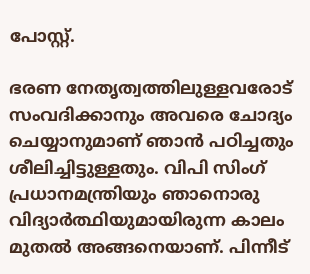പോസ്റ്റ്.

ഭരണ നേതൃത്വത്തിലുള്ളവരോട് സംവദിക്കാനും അവരെ ചോദ്യം ചെയ്യാനുമാണ് ഞാന്‍ പഠിച്ചതും ശീലിച്ചിട്ടുള്ളതും. വിപി സിംഗ് പ്രധാനമന്ത്രിയും ഞാനൊരു വിദ്യാര്‍ത്ഥിയുമായിരുന്ന കാലം മുതല്‍ അങ്ങനെയാണ്. പിന്നീട്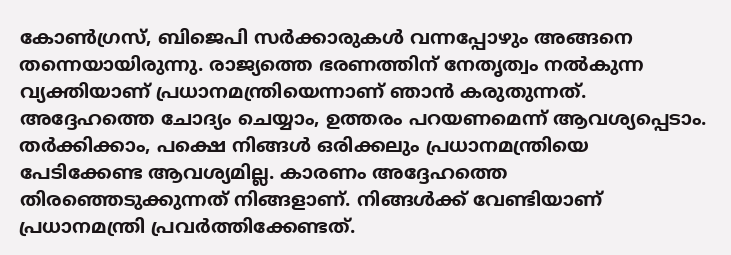കോണ്‍ഗ്രസ്, ബിജെപി സര്‍ക്കാരുകള്‍ വന്നപ്പോഴും അങ്ങനെ തന്നെയായിരുന്നു. രാജ്യത്തെ ഭരണത്തിന് നേതൃത്വം നല്‍കുന്ന വ്യക്തിയാണ് പ്രധാനമന്ത്രിയെന്നാണ് ഞാന്‍ കരുതുന്നത്. അദ്ദേഹത്തെ ചോദ്യം ചെയ്യാം, ഉത്തരം പറയണമെന്ന് ആവശ്യപ്പെടാം. തര്‍ക്കിക്കാം, പക്ഷെ നിങ്ങള്‍ ഒരിക്കലും പ്രധാനമന്ത്രിയെ പേടിക്കേണ്ട ആവശ്യമില്ല. കാരണം അദ്ദേഹത്തെ തിരഞ്ഞെടുക്കുന്നത് നിങ്ങളാണ്. നിങ്ങള്‍ക്ക് വേണ്ടിയാണ് പ്രധാനമന്ത്രി പ്രവര്‍ത്തിക്കേണ്ടത്.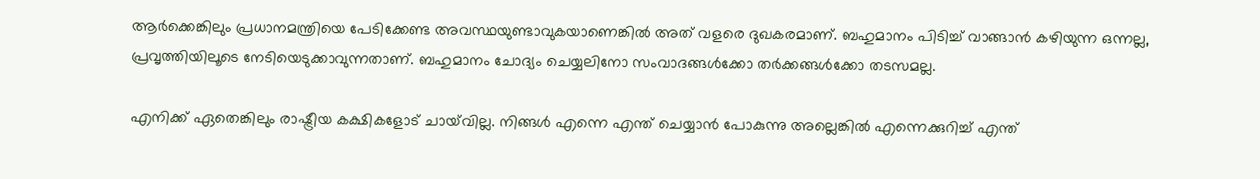ആര്‍ക്കെങ്കിലും പ്രധാനമന്ത്രിയെ പേടിക്കേണ്ട അവസ്ഥയുണ്ടാവുകയാണെങ്കില്‍ അത് വളരെ ദുഖകരമാണ്. ബഹുമാനം പിടിച്ച് വാങ്ങാന്‍ കഴിയുന്ന ഒന്നല്ല, പ്രവൃത്തിയിലൂടെ നേടിയെടുക്കാവുന്നതാണ്. ബഹുമാനം ചോദ്യം ചെയ്യലിനോ സംവാദങ്ങള്‍ക്കോ തര്‍ക്കങ്ങള്‍ക്കോ തടസമല്ല.

എനിക്ക് ഏതെങ്കിലും രാഷ്ട്രീയ കക്ഷികളോട് ചായ്‌വില്ല. നിങ്ങള്‍ എന്നെ എന്ത് ചെയ്യാന്‍ പോകുന്നു അല്ലെങ്കില്‍ എന്നെക്കുറിച്ച് എന്ത്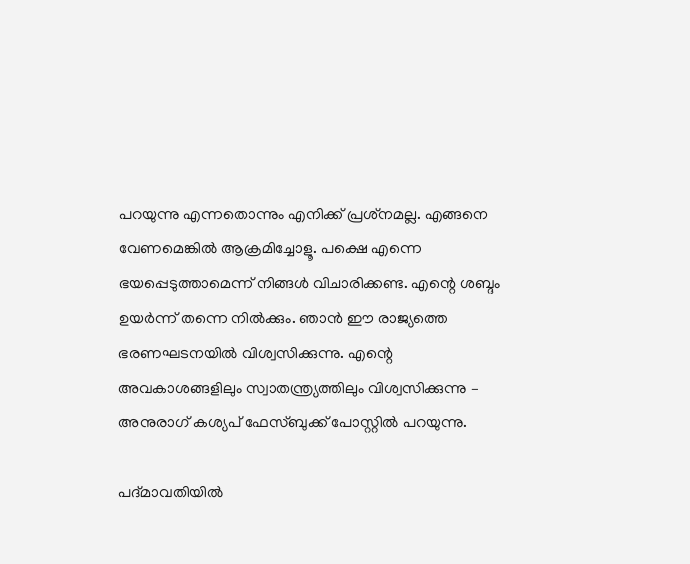പറയുന്നു എന്നതൊന്നും എനിക്ക് പ്രശ്‌നമല്ല. എങ്ങനെ വേണമെങ്കില്‍ ആക്രമിച്ചോളൂ. പക്ഷെ എന്നെ ഭയപ്പെടുത്താമെന്ന് നിങ്ങള്‍ വിചാരിക്കണ്ട. എന്റെ ശബ്ദം ഉയര്‍ന്ന് തന്നെ നില്‍ക്കും. ഞാന്‍ ഈ രാജ്യത്തെ ഭരണഘടനയില്‍ വിശ്വസിക്കുന്നു. എന്റെ അവകാശങ്ങളിലും സ്വാതന്ത്ര്യത്തിലും വിശ്വസിക്കുന്നു – അനുരാഗ് കശ്യപ് ഫേസ്ബുക്ക് പോസ്റ്റില്‍ പറയുന്നു.

പദ്മാവതിയില്‍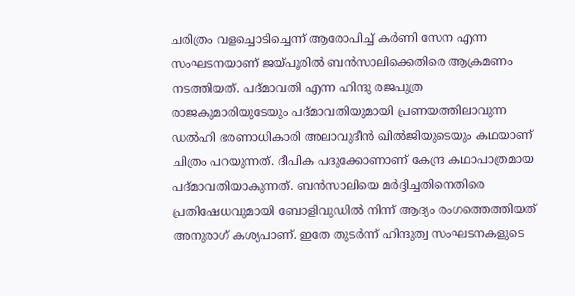ചരിത്രം വളച്ചൊടിച്ചെന്ന് ആരോപിച്ച് കര്‍ണി സേന എന്ന സംഘടനയാണ് ജയ്പൂരില്‍ ബന്‍സാലിക്കെതിരെ ആക്രമണം നടത്തിയത്. പദ്മാവതി എന്ന ഹിന്ദു രജപുത്ര രാജകുമാരിയുടേയും പദ്മാവതിയുമായി പ്രണയത്തിലാവുന്ന ഡല്‍ഹി ഭരണാധികാരി അലാവുദീന്‍ ഖില്‍ജിയുടെയും കഥയാണ് ചിത്രം പറയുന്നത്. ദീപിക പദുക്കോണാണ് കേന്ദ്ര കഥാപാത്രമായ പദ്മാവതിയാകുന്നത്. ബന്‍സാലിയെ മര്‍ദ്ദിച്ചതിനെതിരെ പ്രതിഷേധവുമായി ബോളിവുഡില്‍ നിന്ന് ആദ്യം രംഗത്തെത്തിയത് അനുരാഗ് കശ്യപാണ്. ഇതേ തുടര്‍ന്ന് ഹിന്ദുത്വ സംഘടനകളുടെ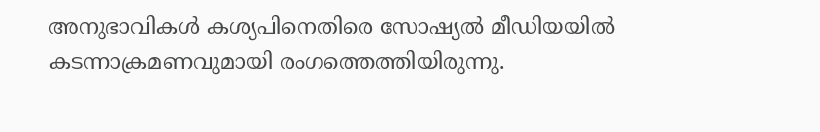അനുഭാവികള്‍ കശ്യപിനെതിരെ സോഷ്യല്‍ മീഡിയയില്‍ കടന്നാക്രമണവുമായി രംഗത്തെത്തിയിരുന്നു.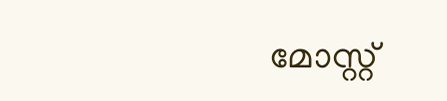മോസ്റ്റ്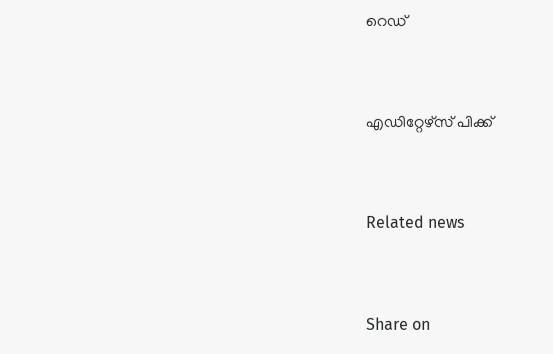റെഡ്


എഡിറ്റേഴ്സ് പിക്ക്


Related news


Share on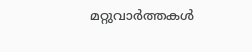മറ്റുവാര്‍ത്തകള്‍